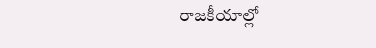రాజకీయాల్లో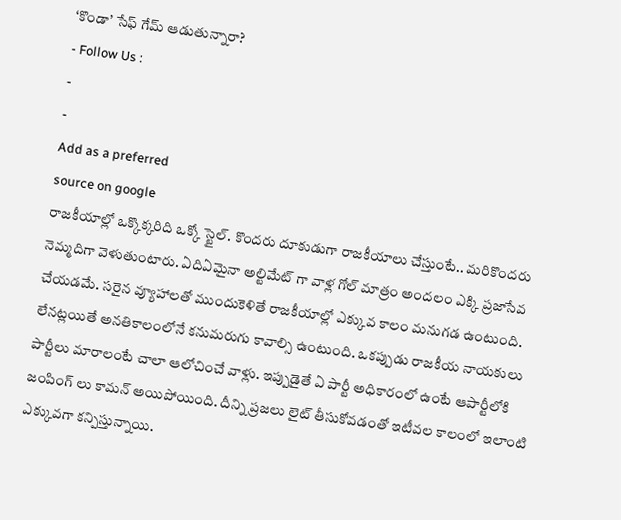‘కొండా’ సేఫ్ గేమ్ ఆడుతున్నారా?
- Follow Us :
-
-
Add as a preferred
source on google
రాజకీయాల్లో ఒక్కొక్కరిది ఒక్కో స్టైల్. కొందరు దూకుడుగా రాజకీయాలు చేస్తుంటే.. మరికొందరు నెమ్మదిగా వెళుతుంటారు. ఏదిఏమైనా అల్టిమేట్ గా వాళ్ల గోల్ మాత్రం అందలం ఎక్కి ప్రజాసేవ చేయడమే. సరైన వ్యూహాలతో ముందుకెళితే రాజకీయాల్లో ఎక్కువ కాలం మనుగడ ఉంటుంది. లేనట్లయితే అనతికాలంలోనే కనుమరుగు కావాల్సి ఉంటుంది. ఒకప్పుడు రాజకీయ నాయకులు పార్టీలు మారాలంటే చాలా ఆలోచించే వాళ్లు. ఇప్పుడైతే ఏ పార్టీ అధికారంలో ఉంటే ఆపార్టీలోకి జంపింగ్ లు కామన్ అయిపోయింది. దీన్ని ప్రజలు లైట్ తీసుకోవడంతో ఇటీవల కాలంలో ఇలాంటి ఎక్కువగా కన్పిస్తున్నాయి.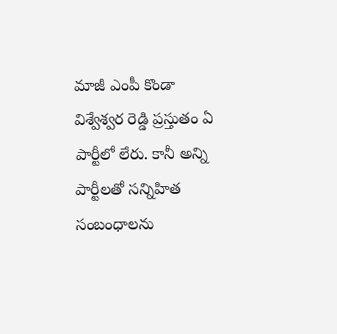మాజీ ఎంపీ కొండా విశ్వేశ్వర రెడ్డి ప్రస్తుతం ఏ పార్టీలో లేరు. కానీ అన్ని పార్టీలతో సన్నిహిత సంబంధాలను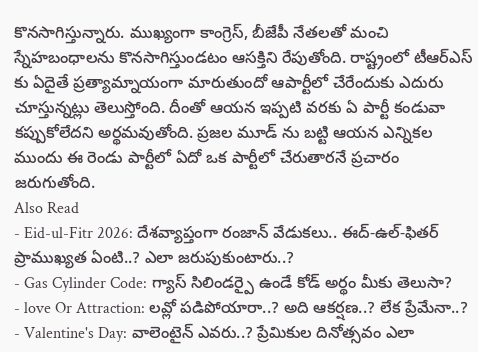కొనసాగిస్తున్నారు. ముఖ్యంగా కాంగ్రెస్, బీజేపీ నేతలతో మంచి స్నేహబంధాలను కొనసాగిస్తుండటం ఆసక్తిని రేపుతోంది. రాష్ట్రంలో టీఆర్ఎస్ కు ఏదైతే ప్రత్యామ్నాయంగా మారుతుందో ఆపార్టీలో చేరేందుకు ఎదురు చూస్తున్నట్లు తెలుస్తోంది. దీంతో ఆయన ఇప్పటి వరకు ఏ పార్టీ కండువా కప్పుకోలేదని అర్థమవుతోంది. ప్రజల మూడ్ ను బట్టి ఆయన ఎన్నికల ముందు ఈ రెండు పార్టీలో ఏదో ఒక పార్టీలో చేరుతారనే ప్రచారం జరుగుతోంది.
Also Read
- Eid-ul-Fitr 2026: దేశవ్యాప్తంగా రంజాన్ వేడుకలు.. ఈద్-ఉల్-ఫితర్ ప్రాముఖ్యత ఏంటి..? ఎలా జరుపుకుంటారు..?
- Gas Cylinder Code: గ్యాస్ సిలిండర్పై ఉండే కోడ్ అర్థం మీకు తెలుసా?
- love Or Attraction: లవ్లో పడిపోయారా..? అది ఆకర్షణ..? లేక ప్రేమేనా..?
- Valentine's Day: వాలెంటైన్ ఎవరు..? ప్రేమికుల దినోత్సవం ఎలా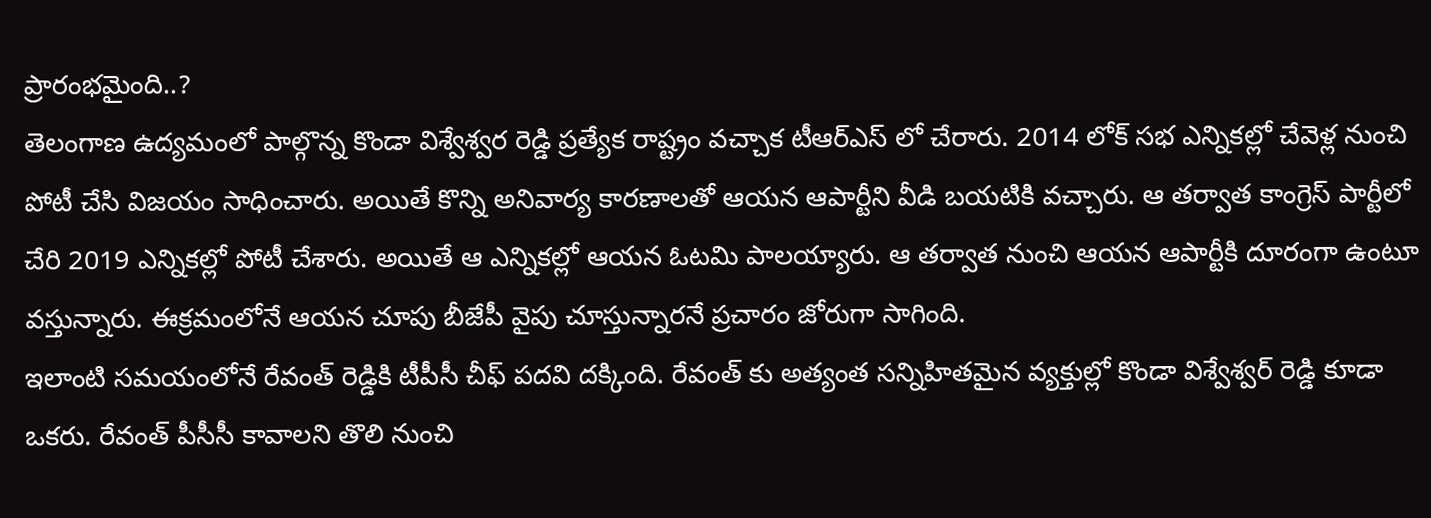ప్రారంభమైంది..?
తెలంగాణ ఉద్యమంలో పాల్గొన్న కొండా విశ్వేశ్వర రెడ్డి ప్రత్యేక రాష్ట్రం వచ్చాక టీఆర్ఎస్ లో చేరారు. 2014 లోక్ సభ ఎన్నికల్లో చేవెళ్ల నుంచి పోటీ చేసి విజయం సాధించారు. అయితే కొన్ని అనివార్య కారణాలతో ఆయన ఆపార్టీని వీడి బయటికి వచ్చారు. ఆ తర్వాత కాంగ్రెస్ పార్టీలో చేరి 2019 ఎన్నికల్లో పోటీ చేశారు. అయితే ఆ ఎన్నికల్లో ఆయన ఓటమి పాలయ్యారు. ఆ తర్వాత నుంచి ఆయన ఆపార్టీకి దూరంగా ఉంటూ వస్తున్నారు. ఈక్రమంలోనే ఆయన చూపు బీజేపీ వైపు చూస్తున్నారనే ప్రచారం జోరుగా సాగింది.
ఇలాంటి సమయంలోనే రేవంత్ రెడ్డికి టీపీసీ చీఫ్ పదవి దక్కింది. రేవంత్ కు అత్యంత సన్నిహితమైన వ్యక్తుల్లో కొండా విశ్వేశ్వర్ రెడ్డి కూడా ఒకరు. రేవంత్ పీసీసీ కావాలని తొలి నుంచి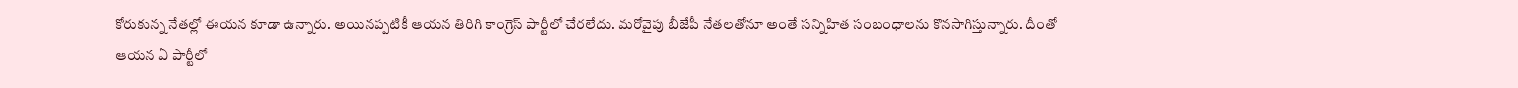కోరుకున్న నేతల్లో ఈయన కూడా ఉన్నారు. అయినప్పటికీ ఆయన తిరిగి కాంగ్రెస్ పార్టీలో చేరలేదు. మరోవైపు బీజేపీ నేతలతోనూ అంతే సన్నిహిత సంబంధాలను కొనసాగిస్తున్నారు. దీంతో ఆయన ఏ పార్టీలో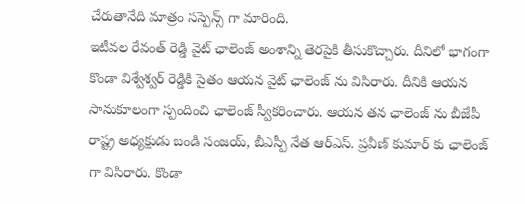చేరుతానేది మాత్రం సస్పెన్స్ గా మారింది.
ఇటీవల రేవంత్ రెడ్డి వైట్ ఛాలెంజ్ అంశాన్ని తెరపైకి తీసుకొచ్చారు. దీనిలో భాగంగా కొండా విశ్వేశ్వర్ రెడ్డికి సైతం ఆయన వైట్ ఛాలెంజ్ ను విసిరారు. దీనికి ఆయన సానుకూలంగా స్పందించి ఛాలెంజ్ స్వీకరించారు. ఆయన తన ఛాలెంజ్ ను బీజేపీ రాష్ట్ర అధ్యక్షుడు బండి సంజయ్, బీఎస్పీ నేత ఆర్ఎస్. ప్రవీణ్ కుమార్ కు ఛాలెంజ్ గా విసిరారు. కొండా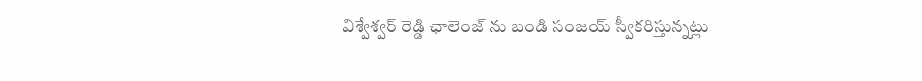విశ్వేశ్వర్ రెడ్డి ఛాలెంజ్ ను బండి సంజయ్ స్వీకరిస్తున్నట్లు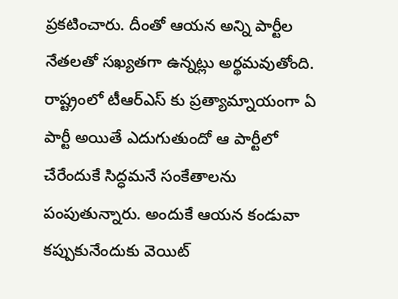ప్రకటించారు. దీంతో ఆయన అన్ని పార్టీల నేతలతో సఖ్యతగా ఉన్నట్లు అర్థమవుతోంది.
రాష్ట్రంలో టీఆర్ఎస్ కు ప్రత్యామ్నాయంగా ఏ పార్టీ అయితే ఎదుగుతుందో ఆ పార్టీలో చేరేందుకే సిద్ధమనే సంకేతాలను పంపుతున్నారు. అందుకే ఆయన కండువా కప్పుకునేందుకు వెయిట్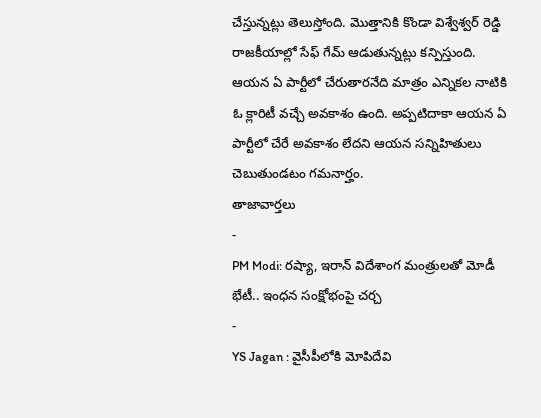చేస్తున్నట్లు తెలుస్తోంది. మొత్తానికి కొండా విశ్వేశ్వర్ రెడ్డి రాజకీయాల్లో సేఫ్ గేమ్ ఆడుతున్నట్లు కన్పిస్తుంది. ఆయన ఏ పార్టీలో చేరుతారనేది మాత్రం ఎన్నికల నాటికి ఓ క్లారిటీ వచ్చే అవకాశం ఉంది. అప్పటిదాకా ఆయన ఏ పార్టీలో చేరే అవకాశం లేదని ఆయన సన్నిహితులు చెబుతుండటం గమనార్హం.
తాజావార్తలు
-
PM Modi: రష్యా, ఇరాన్ విదేశాంగ మంత్రులతో మోడీ భేటీ.. ఇంధన సంక్షోభంపై చర్చ
-
YS Jagan : వైసీపీలోకి మోపిదేవి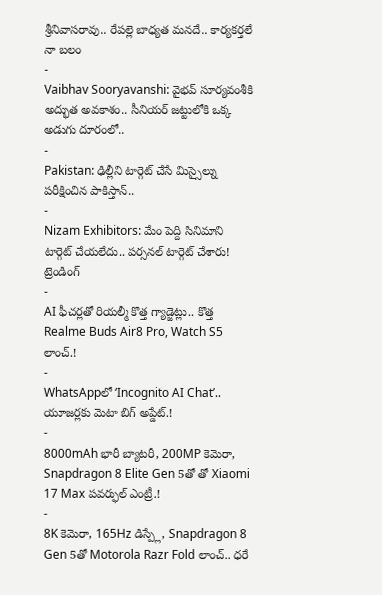శ్రీనివాసరావు.. రేపల్లె బాధ్యత మనదే.. కార్యకర్తలే నా బలం
-
Vaibhav Sooryavanshi: వైభవ్ సూర్యవంశీకి అద్భుత అవకాశం.. సీనియర్ జట్టులోకి ఒక్క అడుగు దూరంలో..
-
Pakistan: ఢిల్లీని టార్గెట్ చేసే మిస్సైల్ను పరీక్షించిన పాకిస్తాన్..
-
Nizam Exhibitors: మేం పెద్ది సినిమాని టార్గెట్ చేయలేదు.. పర్సనల్ టార్గెట్ చేశారు!
ట్రెండింగ్
-
AI ఫీచర్లతో రియల్మీ కొత్త గ్యాడ్జెట్లు.. కొత్త Realme Buds Air8 Pro, Watch S5 లాంచ్.!
-
WhatsAppలో ‘Incognito AI Chat’.. యూజర్లకు మెటా బిగ్ అప్డేట్.!
-
8000mAh భారీ బ్యాటరీ, 200MP కెమెరా, Snapdragon 8 Elite Gen 5తో తో Xiaomi 17 Max పవర్ఫుల్ ఎంట్రీ.!
-
8K కెమెరా, 165Hz డిస్ప్లే, Snapdragon 8 Gen 5తో Motorola Razr Fold లాంచ్.. ధరే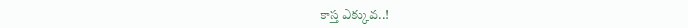కాస్త ఎక్కువ..!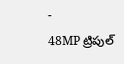-
48MP ట్రిపుల్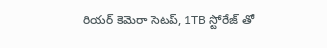రియర్ కెమెరా సెటప్, 1TB స్టోరేజ్ తో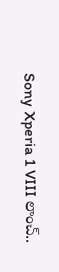Sony Xperia 1 VIII లాంచ్..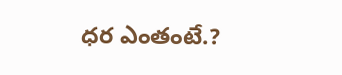ధర ఎంతంటే.?